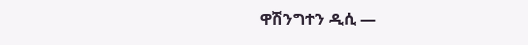ዋሽንግተን ዲሲ —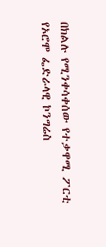በክልሉ የሚንቀሳቀሰው የተቃዋሚ ፖርቲ የኦሮሞ ፌድራላዊ ኮንግሬስ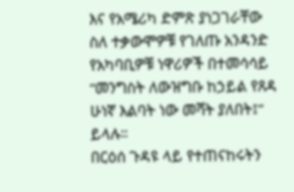እና የአሜሪካ ድምጽ ያነጋገራቸው ስለ ተቃውሞዎቹ የገለጡ አንዳንድ የአካባቢዎቹ ነዋሪዎች በተመሳሳይ “መንግስት ለውዝግቡ ከኃይል የጸዳ ሁነኛ እልባት ነው መሻት ያለበት፤” ይላሉ።
በርዕሰ ጉዳዩ ላይ የተጠናከሩትን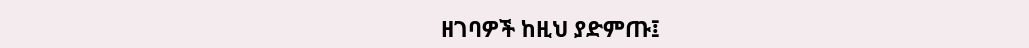ዘገባዎች ከዚህ ያድምጡ፤